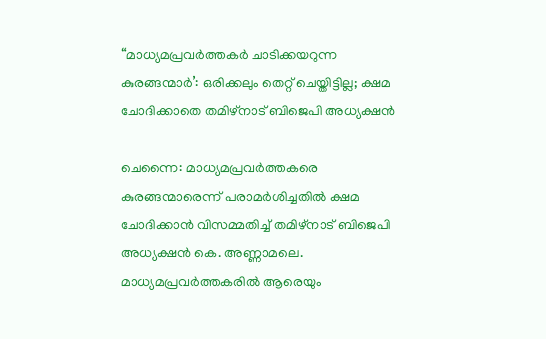“മാധ്യമപ്രവർത്തകർ ചാടിക്കയറുന്ന കുരങ്ങന്മാർ’: ഒരിക്കലും തെറ്റ് ചെയ്തിട്ടില്ല; ക്ഷമ ചോദിക്കാതെ തമിഴ്നാട് ബിജെപി അധ്യക്ഷൻ

ചെന്നൈ: മാധ്യമപ്രവർത്തകരെ കുരങ്ങന്മാരെന്ന് പരാമർശിച്ചതിൽ ക്ഷമ ചോദിക്കാൻ വിസമ്മതിച്ച് തമിഴ്നാട് ബിജെപി അധ്യക്ഷൻ കെ. അണ്ണാമലെ. മാധ്യമപ്രവർത്തകരിൽ ആരെയും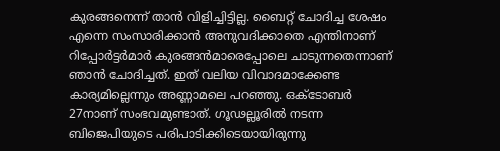കുരങ്ങനെന്ന് താൻ വിളിച്ചിട്ടില്ല. ബൈറ്റ് ചോദിച്ച ശേഷം എന്നെ സംസാരിക്കാൻ അനുവദിക്കാതെ എന്തിനാണ് റിപ്പോർട്ടർമാർ കുരങ്ങൻമാരെപ്പോലെ ചാടുന്നതെന്നാണ് ഞാൻ ചോദിച്ചത്. ഇത് വലിയ വിവാദമാക്കേണ്ട കാര്യമില്ലെന്നും അണ്ണാമലെ പറഞ്ഞു. ഒക്ടോബർ 27നാണ് സംഭവമുണ്ടാത്. ഗൂഢല്ലൂരിൽ നടന്ന ബിജെപിയുടെ പരിപാടിക്കിടെയായിരുന്നു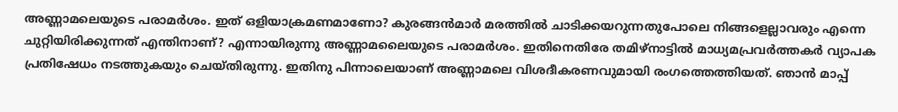അണ്ണാമലെയുടെ പരാമർശം. ഇത് ഒളിയാക്രമണമാണോ? കുരങ്ങൻമാർ മരത്തിൽ ചാടിക്കയറുന്നതുപോലെ നിങ്ങളെല്ലാവരും എന്നെ ചുറ്റിയിരിക്കുന്നത് എന്തിനാണ്? എന്നായിരുന്നു അണ്ണാമലൈയുടെ പരാമർശം. ഇതിനെതിരേ തമിഴ്നാട്ടിൽ മാധ്യമപ്രവർത്തകർ വ്യാപക പ്രതിഷേധം നടത്തുകയും ചെയ്തിരുന്നു. ഇതിനു പിന്നാലെയാണ് അണ്ണാമലെ വിശദീകരണവുമായി രംഗത്തെത്തിയത്. ഞാൻ മാപ്പ്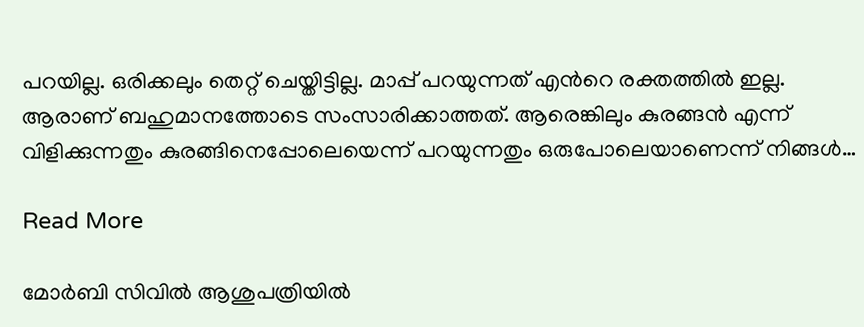പറയില്ല. ഒരിക്കലും തെറ്റ് ചെയ്തിട്ടില്ല. മാപ്പ് പറയുന്നത് എന്‍റെ രക്തത്തിൽ ഇല്ല. ആരാണ് ബഹുമാനത്തോടെ സംസാരിക്കാത്തത്. ആരെങ്കിലും കുരങ്ങൻ എന്ന് വിളിക്കുന്നതും കുരങ്ങിനെപ്പോലെയെന്ന് പറയുന്നതും ഒരുപോലെയാണെന്ന് നിങ്ങൾ…

Read More

മോർബി സിവിൽ ആശുപത്രിയിൽ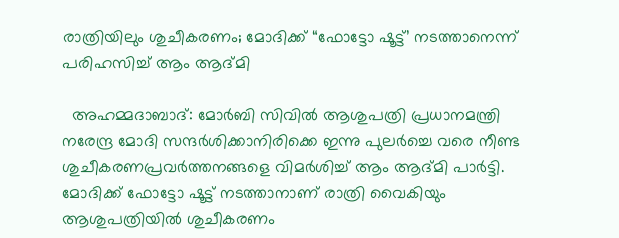രാത്രിയിലും ശുചീകരണം; മോദിക്ക് “ഫോട്ടോ ഷൂട്ട്’ നടത്താനെന്ന് പരിഹസിച്ച് ആം ആദ്മി

  അഹമ്മദാബാദ്: മോർബി സിവിൽ ആശുപത്രി പ്രധാനമന്ത്രി നരേന്ദ്ര മോദി സന്ദർശിക്കാനിരിക്കെ ഇന്നു പുലർച്ചെ വരെ നീണ്ട ശുചീകരണപ്രവർത്തനങ്ങളെ വിമർശിച്ച് ആം ആദ്മി പാർട്ടി. മോദിക്ക് ഫോട്ടോ ഷൂട്ട് നടത്താനാണ് രാത്രി വൈകിയും ആശുപത്രിയിൽ ശുചീകരണം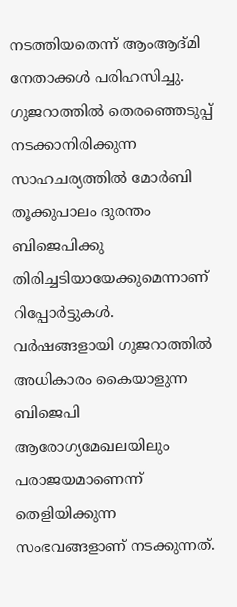നടത്തിയതെന്ന് ആംആദ്മി നേതാക്കൾ പരിഹസിച്ചു. ഗുജറാത്തിൽ തെരഞ്ഞെടുപ്പ് നടക്കാനിരിക്കുന്ന സാഹചര്യത്തിൽ മോർബി തൂക്കുപാലം ദുരന്തം ബിജെപിക്കു തിരിച്ചടിയായേക്കുമെന്നാണ് റിപ്പോർട്ടുകൾ. വർഷങ്ങളായി ഗുജറാത്തിൽ അധികാരം കൈയാളുന്ന ബിജെപി ആരോഗ്യമേഖലയിലും പരാജയമാണെന്ന് തെളിയിക്കുന്ന സംഭവങ്ങളാണ് നടക്കുന്നത്.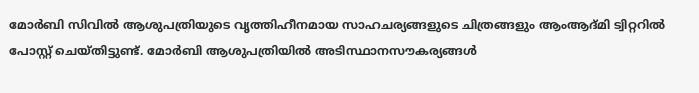മോർബി സിവിൽ ആശുപത്രിയുടെ വൃത്തിഹീനമായ സാഹചര്യങ്ങളുടെ ചിത്രങ്ങളും ആംആദ്മി ട്വിറ്ററിൽ പോസ്റ്റ് ചെയ്തിട്ടുണ്ട്. മോർബി ആശുപത്രിയിൽ അടിസ്ഥാനസൗകര്യങ്ങൾ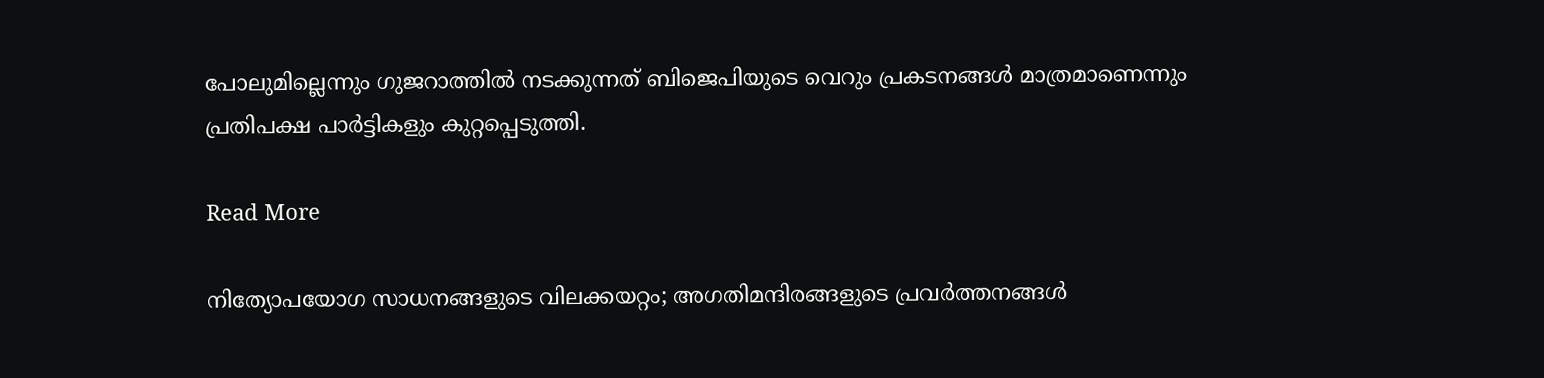പോലുമില്ലെന്നും ഗുജറാത്തിൽ നടക്കുന്നത് ബിജെപിയുടെ വെറും പ്രകടനങ്ങൾ മാത്രമാണെന്നും പ്രതിപക്ഷ പാർട്ടികളും കുറ്റപ്പെടുത്തി.

Read More

നിത്യോപയോഗ സാധനങ്ങളുടെ വിലക്കയറ്റം; അഗതിമന്ദിരങ്ങളുടെ പ്രവർത്തനങ്ങൾ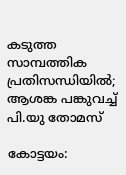കടുത്ത സാമ്പത്തിക പ്രതിസന്ധിയിൽ; ആശങ്ക പങ്കുവച്ച് പി.യു തോമസ്

കോട്ടയം: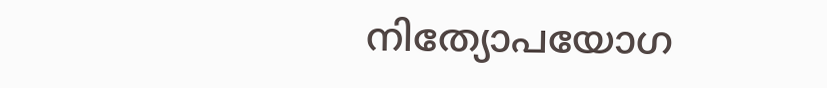നിത്യോപയോഗ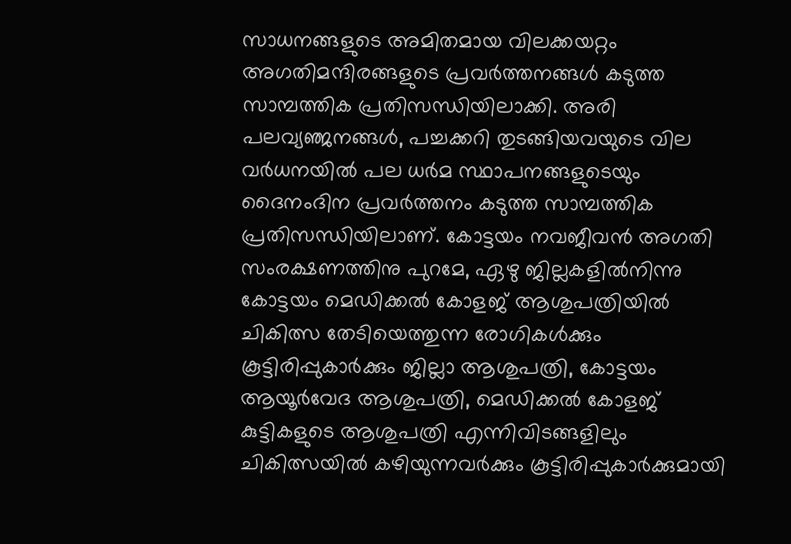സാധനങ്ങളുടെ അമിതമായ വിലക്കയറ്റം അഗതിമന്ദിരങ്ങളുടെ പ്രവർത്തനങ്ങൾ കടുത്ത സാമ്പത്തിക പ്രതിസന്ധിയിലാക്കി. അരി പലവ്യഞ്ജനങ്ങൾ, പച്ചക്കറി തുടങ്ങിയവയുടെ വില വർധനയിൽ പല ധർമ സ്ഥാപനങ്ങളുടെയും ദൈനംദിന പ്രവർത്തനം കടുത്ത സാമ്പത്തിക പ്രതിസന്ധിയിലാണ്. കോട്ടയം നവജീവൻ അഗതി സംരക്ഷണത്തിനു പുറമേ, ഏഴു ജില്ലകളിൽനിന്നു കോട്ടയം മെഡിക്കൽ കോളജ് ആശുപത്രിയിൽ ചികിത്സ തേടിയെത്തുന്ന രോഗികൾക്കും കൂട്ടിരിപ്പുകാർക്കും ജില്ലാ ആശുപത്രി, കോട്ടയം ആയൂർവേദ ആശുപത്രി, മെഡിക്കൽ കോളജ് കുട്ടികളുടെ ആശുപത്രി എന്നിവിടങ്ങളിലും ചികിത്സയിൽ കഴിയുന്നവർക്കും കൂട്ടിരിപ്പുകാർക്കുമായി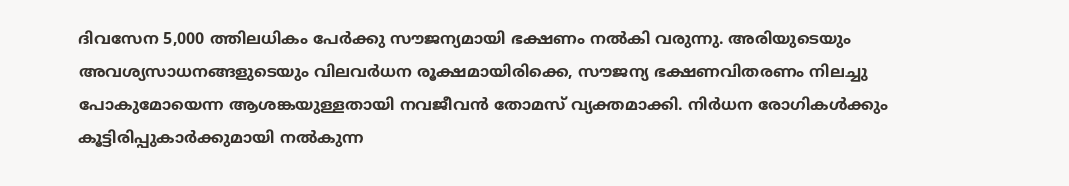ദിവസേന 5,000 ത്തിലധികം പേർക്കു സൗജന്യമായി ഭക്ഷണം നൽകി വരുന്നു. അരിയുടെയും അവശ്യസാധനങ്ങളുടെയും വിലവർധന രൂക്ഷമായിരിക്കെ, സൗജന്യ ഭക്ഷണവിതരണം നിലച്ചു പോകുമോയെന്ന ആശങ്കയുള്ളതായി നവജീവൻ തോമസ് വ്യക്തമാക്കി. നിർധന രോഗികൾക്കും കൂട്ടിരിപ്പുകാർക്കുമായി നൽകുന്ന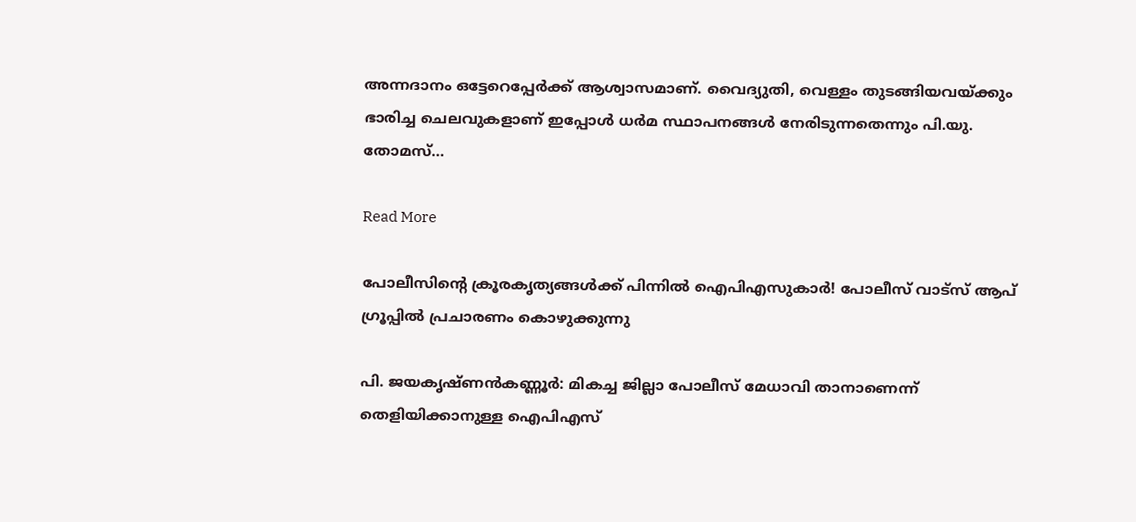അന്നദാനം ഒട്ടേറെപ്പേർക്ക് ആശ്വാസമാണ്. വൈദ്യുതി, വെള്ളം തുടങ്ങിയവയ്ക്കും ഭാരിച്ച ചെലവുകളാണ് ഇപ്പോൾ ധർമ സ്ഥാപനങ്ങൾ നേരിടുന്നതെന്നും പി.യു. തോമസ്…

Read More

പോലീസിന്‍റെ ക്രൂരകൃത്യങ്ങൾക്ക് പിന്നിൽ ഐപിഎസുകാർ! പോലീസ് വാട്സ് ആപ് ഗ്രൂപ്പിൽ പ്രചാരണം കൊഴുക്കുന്നു

പി. ജയകൃഷ്ണൻകണ്ണൂർ: മികച്ച ജില്ലാ പോലീസ് മേധാവി താനാണെന്ന് തെളിയിക്കാനുള്ള ഐപിഎസ്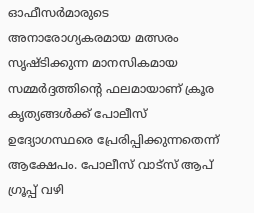ഓഫീസർമാരുടെ അനാരോഗ്യകരമായ മത്സരം സൃഷ്ടിക്കുന്ന മാനസികമായ സമ്മർദ്ദത്തിന്‍റെ ഫലമായാണ് ക്രൂര കൃത്യങ്ങൾക്ക് പോലീസ് ഉദ്യോഗസ്ഥരെ പ്രേരിപ്പിക്കുന്നതെന്ന് ആക്ഷേപം. പോലീസ് വാട്സ് ആപ് ഗ്രൂപ്പ് വഴി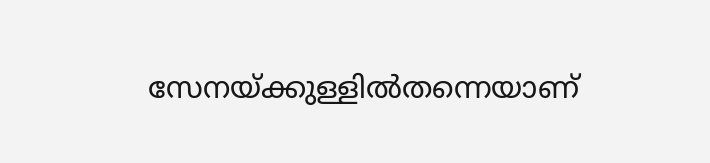സേനയ്ക്കുള്ളിൽതന്നെയാണ്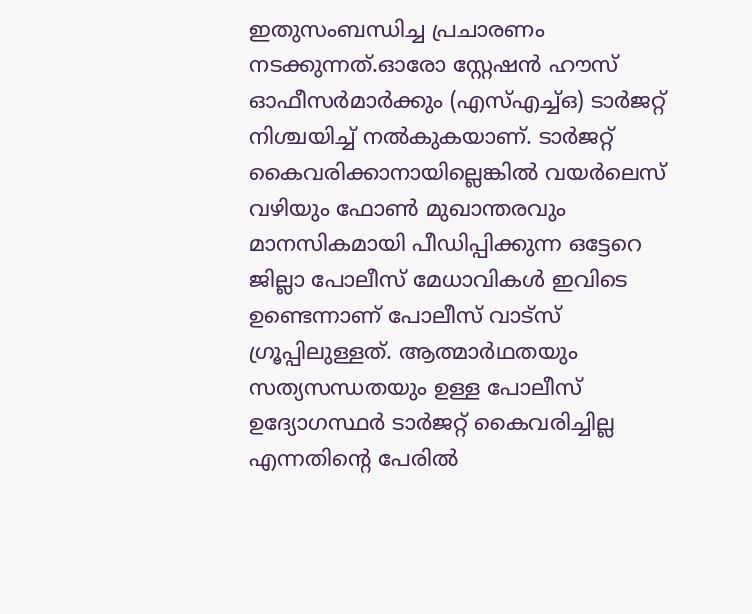ഇതുസംബന്ധിച്ച പ്രചാരണം നടക്കുന്നത്.ഓരോ സ്റ്റേഷൻ ഹൗസ് ഓഫീസർമാർക്കും (എസ്എച്ച്ഒ) ടാർജറ്റ് നിശ്ചയിച്ച് നൽകുകയാണ്. ടാർജറ്റ് കൈവരിക്കാനായില്ലെങ്കിൽ വയർലെസ് വഴിയും ഫോൺ മുഖാന്തരവും മാനസികമായി പീഡിപ്പിക്കുന്ന ഒട്ടേറെ ജില്ലാ പോലീസ് മേധാവികൾ ഇവിടെ ഉണ്ടെന്നാണ് പോലീസ് വാട്സ് ഗ്രൂപ്പിലുള്ളത്. ആത്മാർഥതയും സത്യസന്ധതയും ഉള്ള പോലീസ് ഉദ്യോഗസ്ഥർ ടാർജറ്റ് കൈവരിച്ചില്ല എന്നതിന്‍റെ പേരിൽ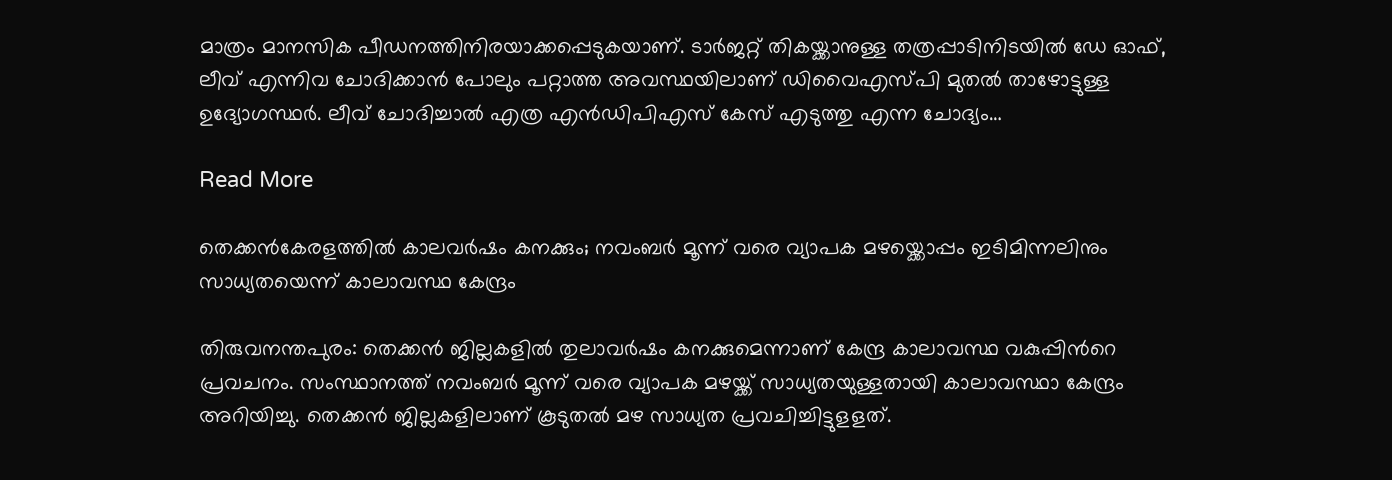മാത്രം മാനസിക പീഡനത്തിനിരയാക്കപ്പെടുകയാണ്. ടാർജറ്റ് തികയ്ക്കാനുള്ള തത്രപ്പാടിനിടയിൽ ഡേ ഓഫ്, ലീവ് എന്നിവ ചോദിക്കാൻ പോലും പറ്റാത്ത അവസ്ഥയിലാണ് ഡിവൈഎസ്പി മുതൽ താഴോട്ടുള്ള ഉദ്യോഗസ്ഥർ. ലീവ് ചോദിച്ചാൽ എത്ര എൻഡിപിഎസ് കേസ് എടുത്തു എന്ന ചോദ്യം…

Read More

തെക്കൻകേരളത്തിൽ കാലവർഷം കനക്കും; നവംബര്‍ മൂന്ന് വരെ വ്യാപക മഴയ്ക്കൊപ്പം ഇടിമിന്നലിനും സാധ്യതയെന്ന് കാലാവസ്ഥ കേന്ദ്രം

തിരുവനന്തപുരം: തെക്കന്‍ ജില്ലകളില്‍ തുലാവര്‍ഷം കനക്കുമെന്നാണ് കേന്ദ്ര കാലാവസ്ഥ വകുപ്പിന്‍റെ പ്രവചനം. സംസ്ഥാനത്ത് നവംബര്‍ മൂന്ന് വരെ വ്യാപക മഴയ്ക്ക് സാധ്യതയുള്ളതായി കാലാവസ്ഥാ കേന്ദ്രം അറിയിച്ചു. തെക്കന്‍ ജില്ലകളിലാണ് കൂടുതല്‍ മഴ സാധ്യത പ്രവചിച്ചിട്ടുളളത്.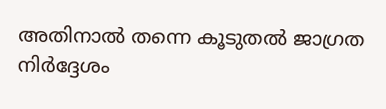അതിനാല്‍ തന്നെ കൂടുതല്‍ ജാഗ്രത നിര്‍ദ്ദേശം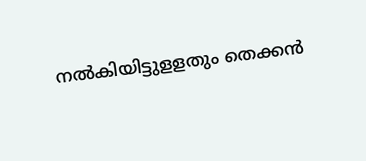നല്‍കിയിട്ടുളളതും തെക്കന്‍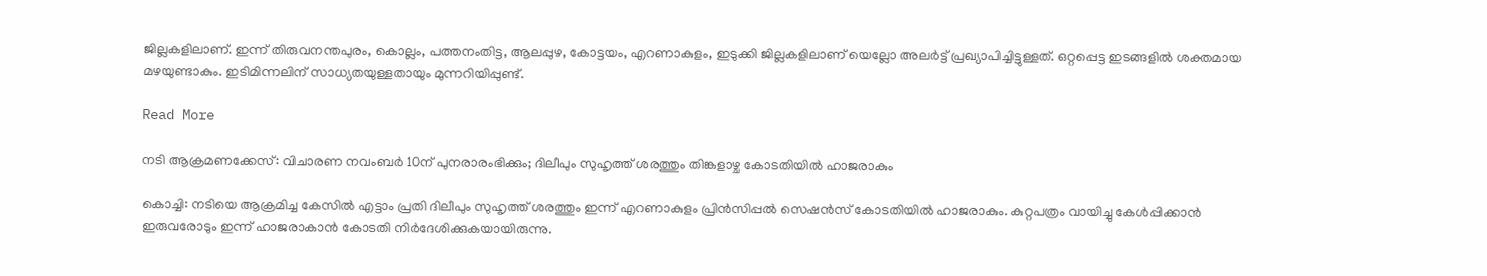ജില്ലകളിലാണ്. ഇന്ന് തിരുവനന്തപുരം, കൊല്ലം, പത്തനംതിട്ട, ആലപ്പുഴ, കോട്ടയം, എറണാകുളം, ഇടുക്കി ജില്ലകളിലാണ് യെല്ലോ അലര്‍ട്ട് പ്രഖ്യാപിച്ചിട്ടുള്ളത്. ഒറ്റപ്പെട്ട ഇടങ്ങളില്‍ ശക്തമായ മഴയുണ്ടാകും. ഇടിമിന്നലിന് സാധ്യതയുള്ളതായും മുന്നറിയിപ്പുണ്ട്.

Read More

നടി ആക്രമണക്കേസ്: വിചാരണ നവംബര്‍ 10ന് പുനരാരംഭിക്കും; ദിലീപും സുഹൃത്ത് ശരത്തും തിങ്കളാഴ്ച കോടതിയില്‍ ഹാജരാകും

കൊച്ചി: നടിയെ ആക്രമിച്ച കേസില്‍ എട്ടാം പ്രതി ദിലീപും സുഹൃത്ത് ശരത്തും ഇന്ന് എറണാകുളം പ്രിന്‍സിപ്പല്‍ സെഷന്‍സ് കോടതിയില്‍ ഹാജരാകും. കുറ്റപത്രം വായിച്ചു കേള്‍പ്പിക്കാന്‍ ഇരുവരോടും ഇന്ന് ഹാജരാകാന്‍ കോടതി നിര്‍ദേശിക്കുകയായിരുന്നു.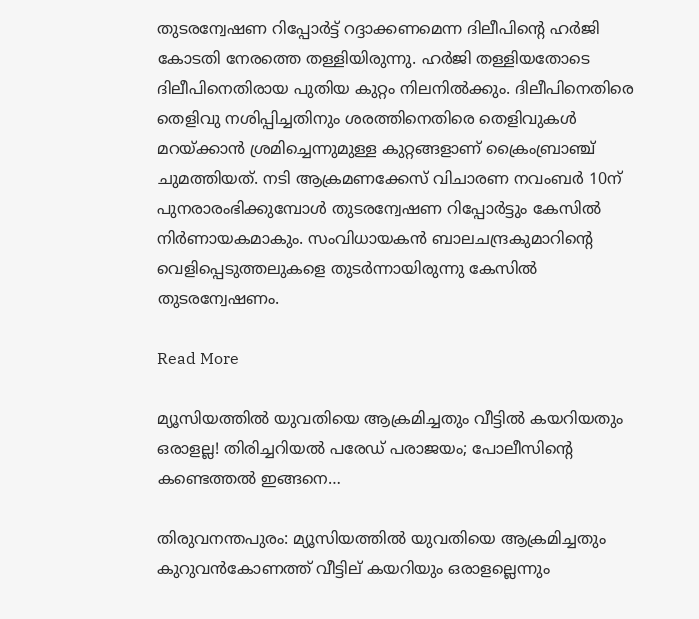തുടരന്വേഷണ റിപ്പോര്‍ട്ട് റദ്ദാക്കണമെന്ന ദിലീപിന്‍റെ ഹര്‍ജി കോടതി നേരത്തെ തള്ളിയിരുന്നു. ഹര്‍ജി തള്ളിയതോടെ ദിലീപിനെതിരായ പുതിയ കുറ്റം നിലനില്‍ക്കും. ദിലീപിനെതിരെ തെളിവു നശിപ്പിച്ചതിനും ശരത്തിനെതിരെ തെളിവുകള്‍ മറയ്ക്കാന്‍ ശ്രമിച്ചെന്നുമുള്ള കുറ്റങ്ങളാണ് ക്രൈംബ്രാഞ്ച് ചുമത്തിയത്. നടി ആക്രമണക്കേസ് വിചാരണ നവംബര്‍ 10ന് പുനരാരംഭിക്കുമ്പോള്‍ തുടരന്വേഷണ റിപ്പോര്‍ട്ടും കേസില്‍ നിര്‍ണായകമാകും. സംവിധായകന്‍ ബാലചന്ദ്രകുമാറിന്‍റെ വെളിപ്പെടുത്തലുകളെ തുടര്‍ന്നായിരുന്നു കേസിൽ തുടരന്വേഷണം.

Read More

മ്യൂസിയത്തിൽ യുവതിയെ ആക്രമിച്ചതും വീട്ടിൽ കയറിയതും ഒരാളല്ല! തിരിച്ചറിയൽ പരേഡ് പരാജയം; പോലീസിന്റെ കണ്ടെത്തല്‍ ഇങ്ങനെ…

തിരുവനന്തപുരം: മ്യൂസിയത്തിൽ യുവതിയെ ആക്രമിച്ചതും കുറുവൻകോണത്ത് വീട്ടില് കയറിയും ഒരാളല്ലെന്നും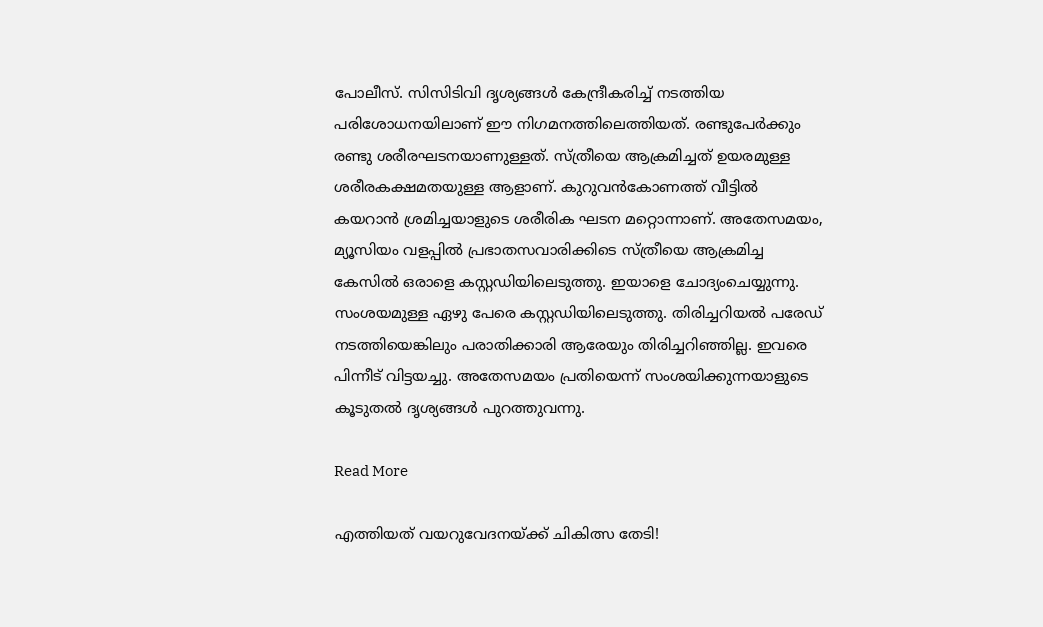പോലീസ്. സിസിടിവി ദൃശ്യങ്ങൾ കേന്ദ്രീകരിച്ച് നടത്തിയ പരിശോധനയിലാണ് ഈ നിഗമനത്തിലെത്തിയത്. രണ്ടുപേർക്കും രണ്ടു ശരീരഘടനയാണുള്ളത്. സ്ത്രീയെ ആക്രമിച്ചത് ഉയരമുള്ള ശരീരകക്ഷമതയുള്ള ആളാണ്. കുറുവൻകോണത്ത് വീട്ടിൽ കയറാൻ ശ്രമിച്ചയാളുടെ ശരീരിക ഘടന മറ്റൊന്നാണ്. അതേസമയം, മ്യൂസിയം വളപ്പില്‍ പ്രഭാതസവാരിക്കിടെ സ്ത്രീയെ ആക്രമിച്ച കേസില്‍ ഒരാളെ കസ്റ്റഡിയിലെടുത്തു. ഇയാളെ ചോദ്യംചെയ്യുന്നു. സംശയമുള്ള ഏഴു പേരെ കസ്റ്റഡിയിലെടുത്തു. തിരിച്ചറിയൽ പരേഡ് നടത്തിയെങ്കിലും പരാതിക്കാരി ആരേയും തിരിച്ചറിഞ്ഞില്ല. ഇവരെ പിന്നീട് വിട്ടയച്ചു. അതേസമയം പ്രതിയെന്ന് സംശയിക്കുന്നയാളുടെ കൂടുതല്‍ ദൃശ്യങ്ങള്‍ പുറത്തുവന്നു.

Read More

എത്തിയത്‌ വയറുവേദനയ്ക്ക് ചികിത്സ തേടി!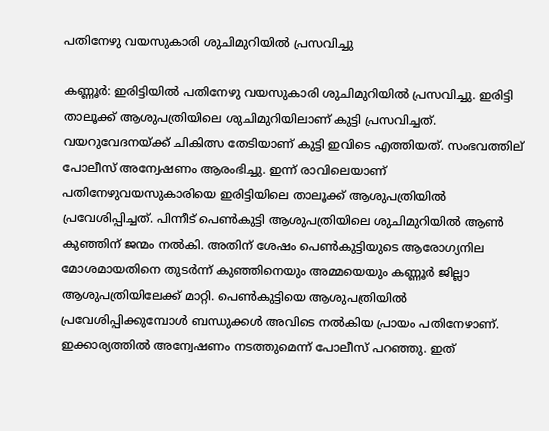പതിനേഴു വയസുകാരി ശുചിമുറിയിൽ പ്രസവിച്ചു

കണ്ണൂർ: ഇരിട്ടിയിൽ പതിനേഴു വയസുകാരി ശുചിമുറിയിൽ പ്രസവിച്ചു. ഇരിട്ടി താലൂക്ക് ആശുപത്രിയിലെ ശുചിമുറിയിലാണ് കുട്ടി പ്രസവിച്ചത്. വയറുവേദനയ്ക്ക് ചികിത്സ തേടിയാണ് കുട്ടി ഇവിടെ എത്തിയത്. സംഭവത്തില് പോലീസ് അന്വേഷണം ആരംഭിച്ചു. ഇന്ന് രാവിലെയാണ് പതിനേഴുവയസുകാരിയെ ഇരിട്ടിയിലെ താലൂക്ക് ആശുപത്രിയില്‍ പ്രവേശിപ്പിച്ചത്. പിന്നീട് പെണ്‍കുട്ടി ആശുപത്രിയിലെ ശുചിമുറിയില്‍ ആണ്‍ കുഞ്ഞിന് ജന്മം നല്‍കി. അതിന് ശേഷം പെണ്‍കുട്ടിയുടെ ആരോഗ്യനില മോശമായതിനെ തുടര്‍ന്ന് കുഞ്ഞിനെയും അമ്മയെയും കണ്ണൂര്‍ ജില്ലാ ആശുപത്രിയിലേക്ക് മാറ്റി. പെണ്‍കുട്ടിയെ ആശുപത്രിയില്‍ പ്രവേശിപ്പിക്കുമ്പോള്‍ ബന്ധുക്കള്‍ അവിടെ നല്‍കിയ പ്രായം പതിനേഴാണ്. ഇക്കാര്യത്തില്‍ അന്വേഷണം നടത്തുമെന്ന് പോലീസ് പറഞ്ഞു. ഇത്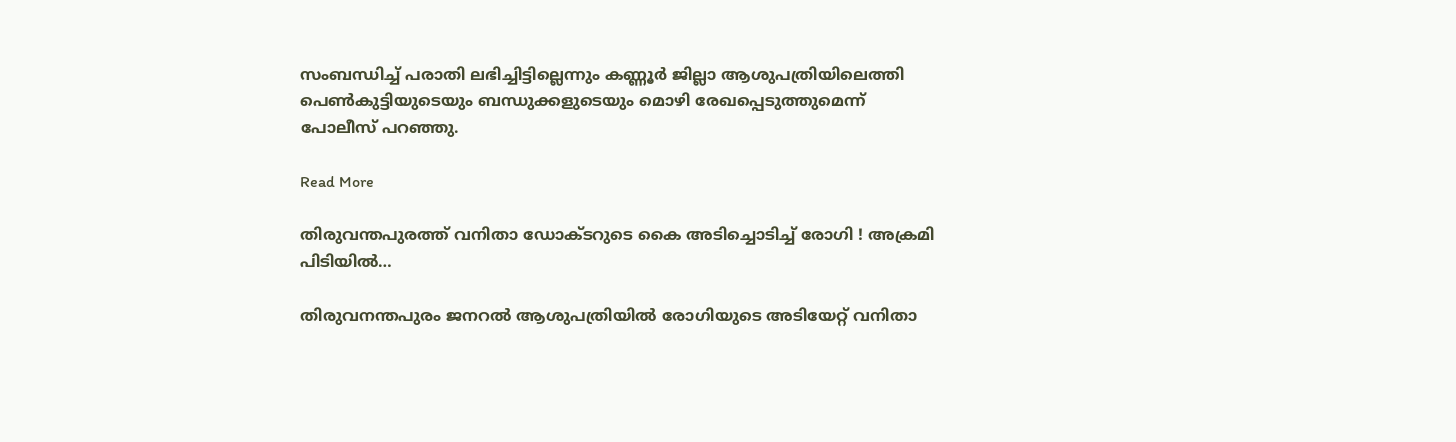സംബന്ധിച്ച് പരാതി ലഭിച്ചിട്ടില്ലെന്നും കണ്ണൂര്‍ ജില്ലാ ആശുപത്രിയിലെത്തി പെണ്‍കുട്ടിയുടെയും ബന്ധുക്കളുടെയും മൊഴി രേഖപ്പെടുത്തുമെന്ന് പോലീസ് പറഞ്ഞു.

Read More

തിരുവന്തപുരത്ത് വനിതാ ഡോക്ടറുടെ കൈ അടിച്ചൊടിച്ച് രോഗി ! അക്രമി പിടിയില്‍…

തിരുവനന്തപുരം ജനറല്‍ ആശുപത്രിയില്‍ രോഗിയുടെ അടിയേറ്റ് വനിതാ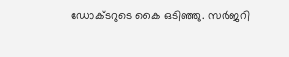ഡോക്ടറുടെ കൈ ഒടിഞ്ഞു. സര്‍ജറി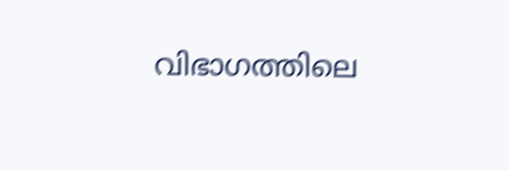വിഭാഗത്തിലെ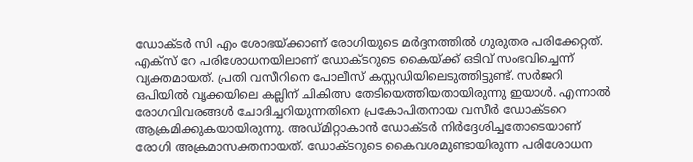ഡോക്ടര്‍ സി എം ശോഭയ്ക്കാണ് രോഗിയുടെ മര്‍ദ്ദനത്തില്‍ ഗുരുതര പരിക്കേറ്റത്. എക്‌സ് റേ പരിശോധനയിലാണ് ഡോക്ടറുടെ കൈയ്ക്ക് ഒടിവ് സംഭവിച്ചെന്ന് വ്യക്തമായത്. പ്രതി വസീറിനെ പോലീസ് കസ്റ്റഡിയിലെടുത്തിട്ടുണ്ട്. സര്‍ജറി ഒപിയില്‍ വൃക്കയിലെ കല്ലിന് ചികിത്സ തേടിയെത്തിയതായിരുന്നു ഇയാള്‍. എന്നാല്‍ രോഗവിവരങ്ങള്‍ ചോദിച്ചറിയുന്നതിനെ പ്രകോപിതനായ വസീര്‍ ഡോക്ടറെ ആക്രമിക്കുകയായിരുന്നു. അഡ്മിറ്റാകാന്‍ ഡോക്ടര്‍ നിര്‍ദ്ദേശിച്ചതോടെയാണ് രോഗി അക്രമാസക്തനായത്. ഡോക്ടറുടെ കൈവശമുണ്ടായിരുന്ന പരിശോധന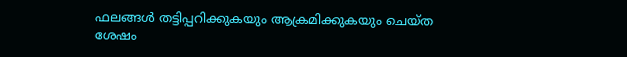ഫലങ്ങള്‍ തട്ടിപ്പറിക്കുകയും ആക്രമിക്കുകയും ചെയ്ത ശേഷം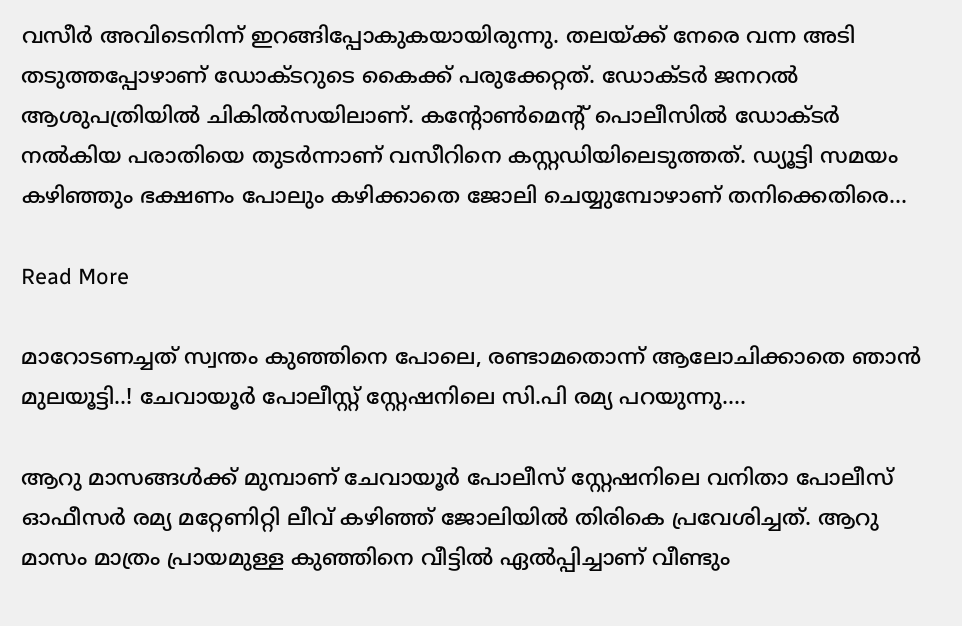വസീര്‍ അവിടെനിന്ന് ഇറങ്ങിപ്പോകുകയായിരുന്നു. തലയ്ക്ക് നേരെ വന്ന അടി തടുത്തപ്പോഴാണ് ഡോക്ടറുടെ കൈക്ക് പരുക്കേറ്റത്. ഡോക്ടര്‍ ജനറല്‍ ആശുപത്രിയില്‍ ചികില്‍സയിലാണ്. കന്റോണ്‍മെന്റ് പൊലീസില്‍ ഡോക്ടര്‍ നല്‍കിയ പരാതിയെ തുടര്‍ന്നാണ് വസീറിനെ കസ്റ്റഡിയിലെടുത്തത്. ഡ്യൂട്ടി സമയം കഴിഞ്ഞും ഭക്ഷണം പോലും കഴിക്കാതെ ജോലി ചെയ്യുമ്പോഴാണ് തനിക്കെതിരെ…

Read More

മാറോടണച്ചത് സ്വന്തം കുഞ്ഞിനെ പോലെ, രണ്ടാമതൊന്ന് ആലോചിക്കാതെ ഞാന്‍ മുലയൂട്ടി..! ചേവായൂർ പോലീസ്റ്റ് സ്റ്റേഷനിലെ സി.പി രമ്യ പറയുന്നു….

ആറു മാസങ്ങൾക്ക് മുമ്പാണ് ചേവായൂർ പോലീസ് സ്റ്റേഷനിലെ വനിതാ പോലീസ് ഓഫീസർ രമ്യ മറ്റേണിറ്റി ലീവ് കഴിഞ്ഞ് ജോലിയിൽ തിരികെ പ്രവേശിച്ചത്. ആറു മാസം മാത്രം പ്രായമുള്ള കുഞ്ഞിനെ വീട്ടിൽ ഏൽപ്പിച്ചാണ് വീണ്ടും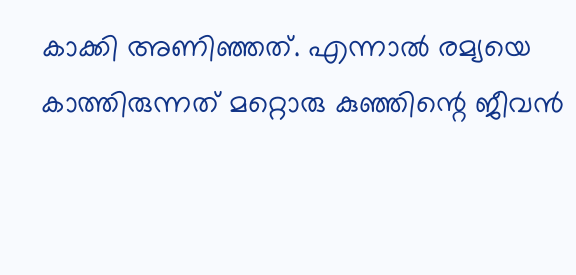കാക്കി അണിഞ്ഞത്. എന്നാൽ രമ്യയെ കാത്തിരുന്നത് മറ്റൊരു കുഞ്ഞിന്റെ ജീവൻ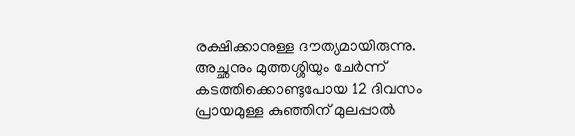രക്ഷിക്കാനുള്ള ദൗത്യമായിരുന്നു. അച്ഛനും മുത്തശ്ശിയും ചേർന്ന് കടത്തിക്കൊണ്ടുപോയ 12 ദിവസം പ്രായമുള്ള കുഞ്ഞിന് മുലപ്പാൽ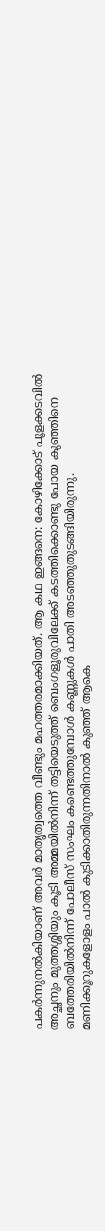പകർന്നുനൽകിയാണ് അവർ മാതൃത്വത്തെ വീണ്ടും മഹത്തരമാക്കിയത്. ആ കഥ ഇങ്ങനെ: കോഴിക്കോട് പൂളക്കടവിൽ അച്ഛനും മുത്തശ്ശിയും കൂടി അമ്മയിൽനിന്ന് തട്ടിയെടുത്ത് ബെംഗളൂരുവിലേക്ക് കടത്തിക്കൊണ്ടു പോയ കുഞ്ഞിനെ ബത്തേരിയിൽനിന്ന് പോലീസ് സംഘം കണ്ടെത്തുമ്പോൾ കണ്ണുകൾ പാതി അടഞ്ഞുതുടങ്ങിയിരുന്നു. മണിക്കൂറുകളോളം പാൽ കുടിക്കാതിരുന്നതിനാൽ കുഞ്ഞ് ആകെ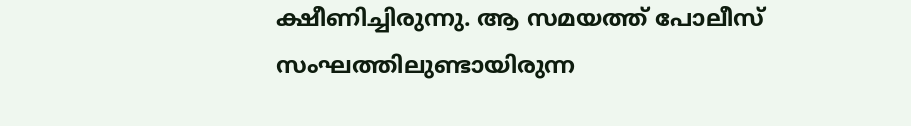ക്ഷീണിച്ചിരുന്നു. ആ സമയത്ത് പോലീസ് സംഘത്തിലുണ്ടായിരുന്ന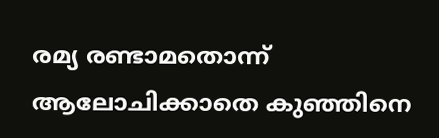രമ്യ രണ്ടാമതൊന്ന് ആലോചിക്കാതെ കുഞ്ഞിനെ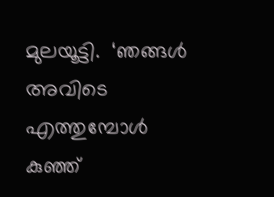മുലയൂട്ടി.  ‘ഞങ്ങൾ അവിടെ എത്തുമ്പോൾ കുഞ്ഞ്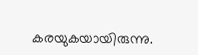കരയുകയായിരുന്നു.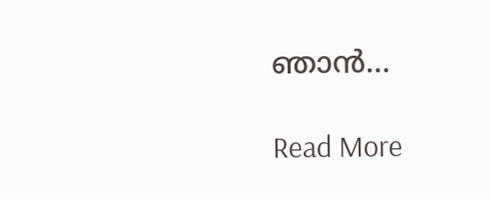ഞാൻ…

Read More